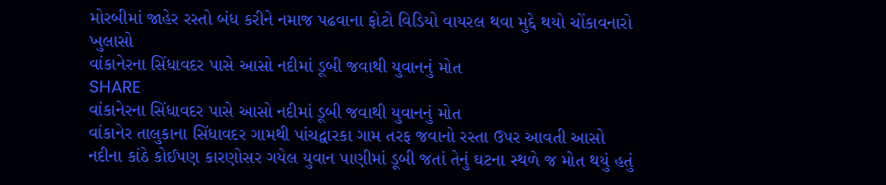મોરબીમાં જાહેર રસ્તો બંધ કરીને નમાજ પઢવાના ફોટો વિડિયો વાયરલ થવા મુદ્દે થયો ચોંકાવનારો ખુલાસો
વાંકાનેરના સિંધાવદર પાસે આસો નદીમાં ડૂબી જવાથી યુવાનનું મોત
SHARE
વાંકાનેરના સિંધાવદર પાસે આસો નદીમાં ડૂબી જવાથી યુવાનનું મોત
વાંકાનેર તાલુકાના સિંધાવદર ગામથી પાંચદ્વારકા ગામ તરફ જવાનો રસ્તા ઉપર આવતી આસો નદીના કાંઠે કોઈપણ કારણોસર ગયેલ યુવાન પાણીમાં ડૂબી જતાં તેનું ઘટના સ્થળે જ મોત થયું હતું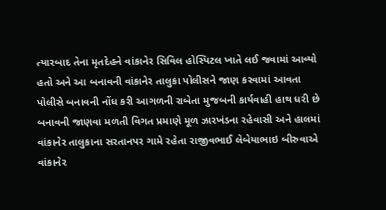ત્યારબાદ તેના મૃતદેહને વાંકાનેર સિવિલ હોસ્પિટલ ખાતે લઈ જવામાં આવ્યો હતો અને આ બનાવની વાંકાનેર તાલુકા પોલીસને જાણ કરવામાં આવતા પોલીસે બનાવની નોંધ કરી આગળની રાબેતા મુજબની કાર્યવાહી હાથ ધરી છે
બનાવની જાણવા મળતી વિગત પ્રમાણે મૂળ ઝારખંડના રહેવાસી અને હાલમાં વાંકાનેર તાલુકાના સરતાનપર ગામે રહેતા રાજીવભાઈ લેબેયાભાઇ બીરુવાએ વાંકાનેર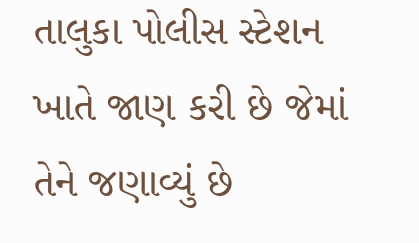તાલુકા પોલીસ સ્ટેશન ખાતે જાણ કરી છે જેમાં તેને જણાવ્યું છે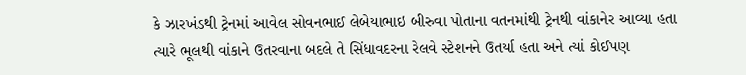કે ઝારખંડથી ટ્રેનમાં આવેલ સોવનભાઈ લેબેયાભાઇ બીરુવા પોતાના વતનમાંથી ટ્રેનથી વાંકાનેર આવ્યા હતા ત્યારે ભૂલથી વાંકાને ઉતરવાના બદલે તે સિંધાવદરના રેલવે સ્ટેશનને ઉતર્યા હતા અને ત્યાં કોઈપણ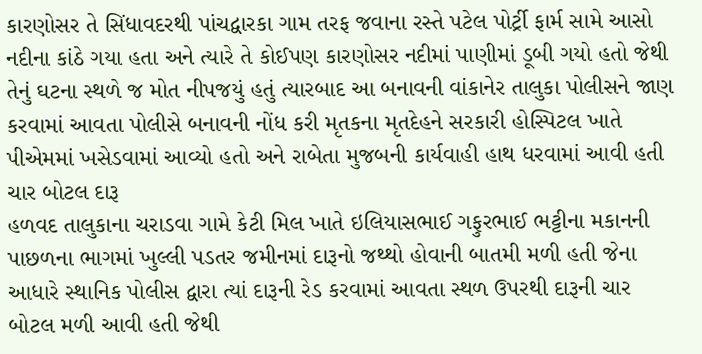કારણોસર તે સિંધાવદરથી પાંચદ્વારકા ગામ તરફ જવાના રસ્તે પટેલ પોર્ટ્રી ફાર્મ સામે આસો નદીના કાંઠે ગયા હતા અને ત્યારે તે કોઈપણ કારણોસર નદીમાં પાણીમાં ડૂબી ગયો હતો જેથી તેનું ઘટના સ્થળે જ મોત નીપજયું હતું ત્યારબાદ આ બનાવની વાંકાનેર તાલુકા પોલીસને જાણ કરવામાં આવતા પોલીસે બનાવની નોંધ કરી મૃતકના મૃતદેહને સરકારી હોસ્પિટલ ખાતે પીએમમાં ખસેડવામાં આવ્યો હતો અને રાબેતા મુજબની કાર્યવાહી હાથ ધરવામાં આવી હતી
ચાર બોટલ દારૂ
હળવદ તાલુકાના ચરાડવા ગામે કેટી મિલ ખાતે ઇલિયાસભાઈ ગફુરભાઈ ભટ્ટીના મકાનની પાછળના ભાગમાં ખુલ્લી પડતર જમીનમાં દારૂનો જથ્થો હોવાની બાતમી મળી હતી જેના આધારે સ્થાનિક પોલીસ દ્વારા ત્યાં દારૂની રેડ કરવામાં આવતા સ્થળ ઉપરથી દારૂની ચાર બોટલ મળી આવી હતી જેથી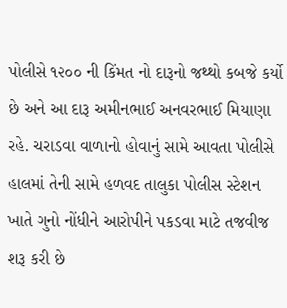પોલીસે ૧૨૦૦ ની કિંમત નો દારૂનો જથ્થો કબજે કર્યો છે અને આ દારૂ અમીનભાઈ અનવરભાઈ મિયાણા રહે. ચરાડવા વાળાનો હોવાનું સામે આવતા પોલીસે હાલમાં તેની સામે હળવદ તાલુકા પોલીસ સ્ટેશન ખાતે ગુનો નોંધીને આરોપીને પકડવા માટે તજવીજ શરૂ કરી છે